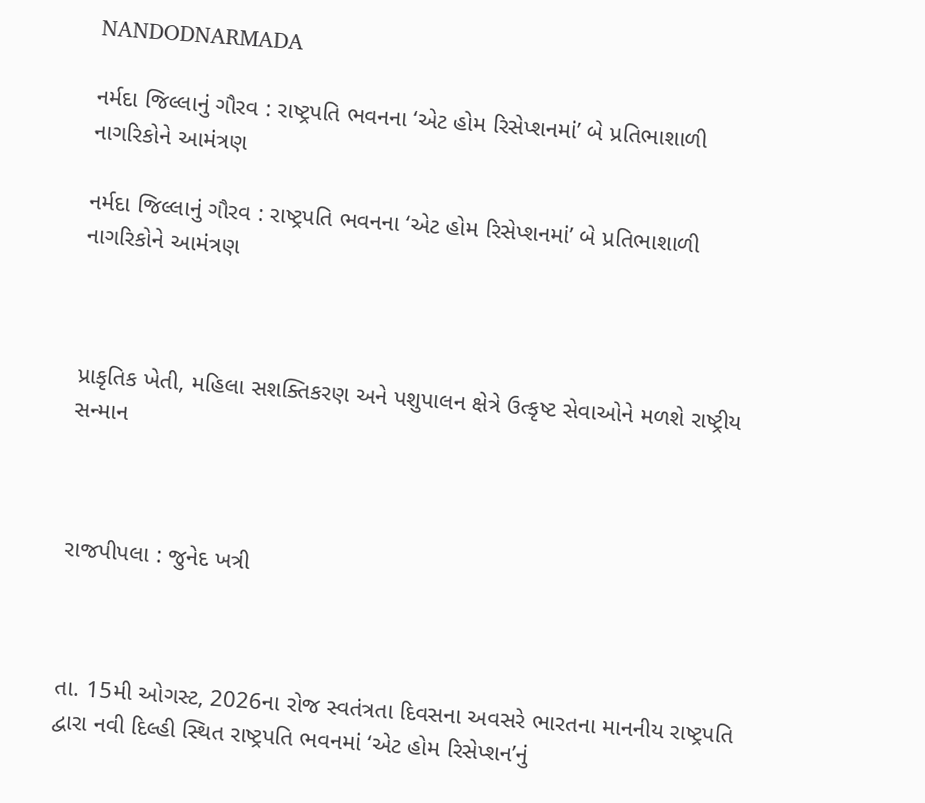NANDODNARMADA

નર્મદા જિલ્લાનું ગૌરવ : રાષ્ટ્રપતિ ભવનના ‘એટ હોમ રિસેપ્શનમાં’ બે પ્રતિભાશાળી નાગરિકોને આમંત્રણ

નર્મદા જિલ્લાનું ગૌરવ : રાષ્ટ્રપતિ ભવનના ‘એટ હોમ રિસેપ્શનમાં’ બે પ્રતિભાશાળી નાગરિકોને આમંત્રણ



પ્રાકૃતિક ખેતી, મહિલા સશક્તિકરણ અને પશુપાલન ક્ષેત્રે ઉત્કૃષ્ટ સેવાઓને મળશે રાષ્ટ્રીય સન્માન



રાજપીપલા : જુનેદ ખત્રી



તા. 15મી ઓગસ્ટ, 2026ના રોજ સ્વતંત્રતા દિવસના અવસરે ભારતના માનનીય રાષ્ટ્રપતિ દ્વારા નવી દિલ્હી સ્થિત રાષ્ટ્રપતિ ભવનમાં ‘એટ હોમ રિસેપ્શન’નું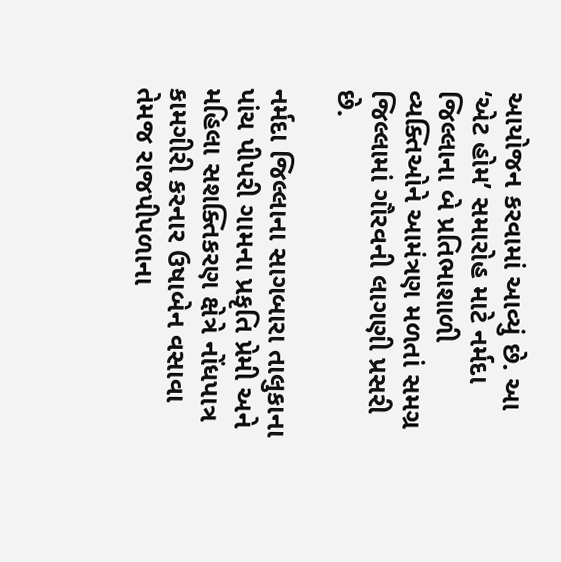આયોજન કરવામાં આવ્યું છે. આ ‘એટ હોમ’ સમારોહ માટે નર્મદા જિલ્લાના બે પ્રતિભાશાળી વ્યક્તિઓને આમંત્રણ મળતાં સમગ્ર જિલ્લામાં ગૌરવની લાગણી પ્રસરી છે.

નર્મદા જિલ્લાના સાગબારા તાલુકાના પાંચ પીપરી ગામના પ્રકૃતિ પ્રેમી અને મહિલા સશક્તિકરણ ક્ષેત્રે નોંધપાત્ર કામગીરી કરનાર ઉષાબેન વસાવા તેમજ રાજપીપળાના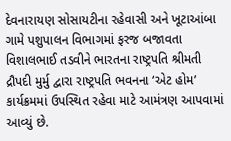દેવનારાયણ સોસાયટીના રહેવાસી અને ખૂટાઆંબા ગામે પશુપાલન વિભાગમાં ફરજ બજાવતા વિશાલભાઈ તડવીને ભારતના રાષ્ટ્રપતિ શ્રીમતી દ્રૌપદી મુર્મુ દ્વારા રાષ્ટ્રપતિ ભવનના ‘એટ હોમ’ કાર્યક્રમમાં ઉપસ્થિત રહેવા માટે આમંત્રણ આપવામાં આવ્યું છે.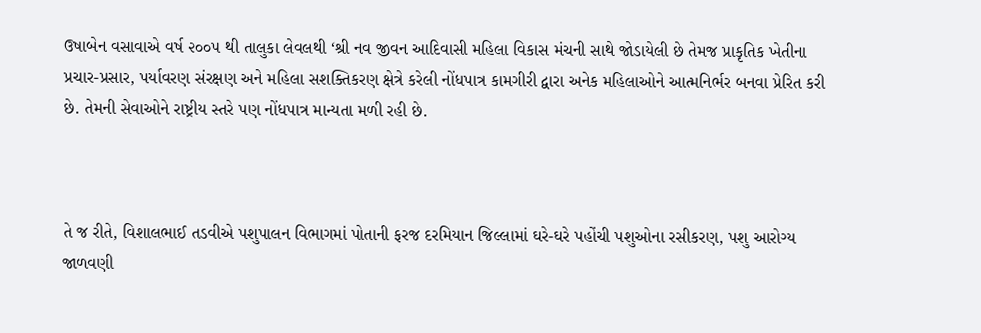ઉષાબેન વસાવાએ વર્ષ ૨૦૦૫ થી તાલુકા લેવલથી ‘શ્રી નવ જીવન આદિવાસી મહિલા વિકાસ મંચની સાથે જોડાયેલી છે તેમજ પ્રાકૃતિક ખેતીના પ્રચાર-પ્રસાર, પર્યાવરણ સંરક્ષણ અને મહિલા સશક્તિકરણ ક્ષેત્રે કરેલી નોંધપાત્ર કામગીરી દ્વારા અનેક મહિલાઓને આત્મનિર્ભર બનવા પ્રેરિત કરી છે. તેમની સેવાઓને રાષ્ટ્રીય સ્તરે પણ નોંધપાત્ર માન્યતા મળી રહી છે.



તે જ રીતે, વિશાલભાઈ તડવીએ પશુપાલન વિભાગમાં પોતાની ફરજ દરમિયાન જિલ્લામાં ઘરે-ઘરે પહોંચી પશુઓના રસીકરણ, પશુ આરોગ્ય જાળવણી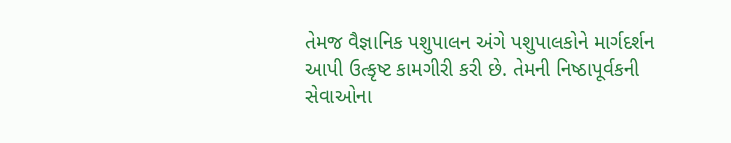તેમજ વૈજ્ઞાનિક પશુપાલન અંગે પશુપાલકોને માર્ગદર્શન આપી ઉત્કૃષ્ટ કામગીરી કરી છે. તેમની નિષ્ઠાપૂર્વકની સેવાઓના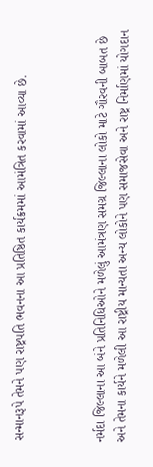સન્માનરૂપે તેમને પણ રાષ્ટ્રપતિ ભવનના આ પ્રતિષ્ઠિત કાર્યક્રમમાં આમંત્રિત કરવામાં આવ્યા છે.



નર્મદા જિલ્લાના આ બંને પ્રતિનિધિઓને મળેલું આમંત્રણ સમગ્ર જિલ્લાના લોકો માટે ગૌરવની બાબત છે અને તેમના કાર્યને મળેલી આ રાષ્ટ્રીય માન્યતા અન્ય લોકોને પણ સમાજસેવા અને રાષ્ટ્ર નિર્માણમાં યોગદાન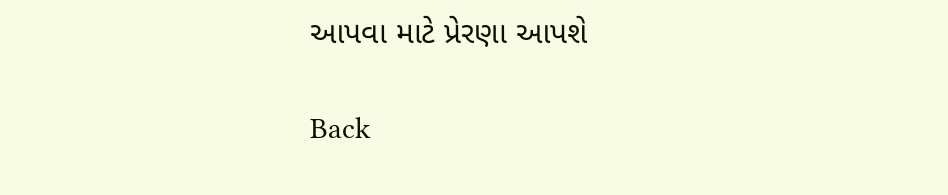આપવા માટે પ્રેરણા આપશે

Back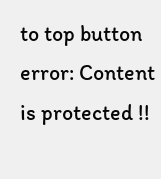to top button
error: Content is protected !!